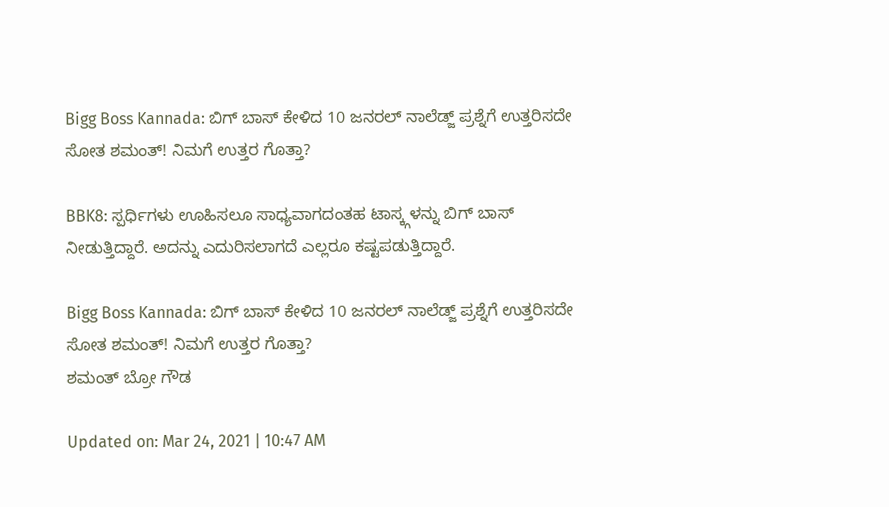Bigg Boss Kannada: ಬಿಗ್ ಬಾಸ್ ಕೇಳಿದ 10 ಜನರಲ್ ನಾಲೆಡ್ಜ್ ಪ್ರಶ್ನೆಗೆ ಉತ್ತರಿಸದೇ ಸೋತ ಶಮಂತ್! ನಿಮಗೆ ಉತ್ತರ ಗೊತ್ತಾ?

BBK8: ಸ್ಪರ್ಧಿಗಳು ಊಹಿಸಲೂ ಸಾಧ್ಯವಾಗದಂತಹ ಟಾಸ್ಕ್ಗಳನ್ನು ಬಿಗ್ ಬಾಸ್ ನೀಡುತ್ತಿದ್ದಾರೆ. ಅದನ್ನು ಎದುರಿಸಲಾಗದೆ ಎಲ್ಲರೂ ಕಷ್ಟಪಡುತ್ತಿದ್ದಾರೆ.

Bigg Boss Kannada: ಬಿಗ್ ಬಾಸ್ ಕೇಳಿದ 10 ಜನರಲ್ ನಾಲೆಡ್ಜ್ ಪ್ರಶ್ನೆಗೆ ಉತ್ತರಿಸದೇ ಸೋತ ಶಮಂತ್! ನಿಮಗೆ ಉತ್ತರ ಗೊತ್ತಾ?
ಶಮಂತ್ ಬ್ರೋ ಗೌಡ

Updated on: Mar 24, 2021 | 10:47 AM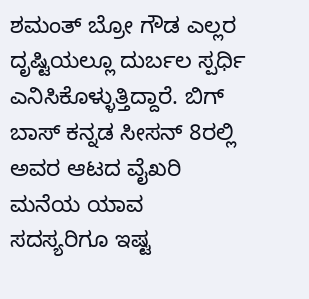ಶಮಂತ್ ಬ್ರೋ ಗೌಡ ಎಲ್ಲರ ದೃಷ್ಟಿಯಲ್ಲೂ ದುರ್ಬಲ ಸ್ಪರ್ಧಿ ಎನಿಸಿಕೊಳ್ಳುತ್ತಿದ್ದಾರೆ. ಬಿಗ್ ಬಾಸ್ ಕನ್ನಡ ಸೀಸನ್ 8ರಲ್ಲಿ ಅವರ ಆಟದ ವೈಖರಿ ಮನೆಯ ಯಾವ ಸದಸ್ಯರಿಗೂ ಇಷ್ಟ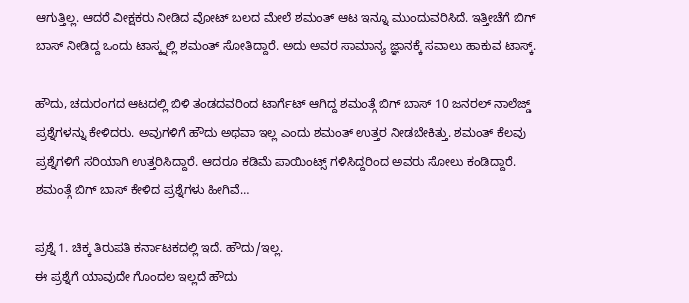ಆಗುತ್ತಿಲ್ಲ. ಆದರೆ ವೀಕ್ಷಕರು ನೀಡಿದ ವೋಟ್ ಬಲದ ಮೇಲೆ ಶಮಂತ್ ಆಟ ಇನ್ನೂ ಮುಂದುವರಿಸಿದೆ. ಇತ್ತೀಚೆಗೆ ಬಿಗ್ ಬಾಸ್ ನೀಡಿದ್ದ ಒಂದು ಟಾಸ್ಕ್ನಲ್ಲಿ ಶಮಂತ್ ಸೋತಿದ್ದಾರೆ. ಅದು ಅವರ ಸಾಮಾನ್ಯ ಜ್ಞಾನಕ್ಕೆ ಸವಾಲು ಹಾಕುವ ಟಾಸ್ಕ್.

ಹೌದು, ಚದುರಂಗದ ಆಟದಲ್ಲಿ ಬಿಳಿ ತಂಡದವರಿಂದ ಟಾರ್ಗೆಟ್ ಆಗಿದ್ದ ಶಮಂತ್ಗೆ ಬಿಗ್ ಬಾಸ್ 10 ಜನರಲ್ ನಾಲೆಜ್ಡ್ ಪ್ರಶ್ನೆಗಳನ್ನು ಕೇಳಿದರು. ಅವುಗಳಿಗೆ ಹೌದು ಅಥವಾ ಇಲ್ಲ ಎಂದು ಶಮಂತ್ ಉತ್ತರ ನೀಡಬೇಕಿತ್ತು. ಶಮಂತ್ ಕೆಲವು ಪ್ರಶ್ನೆಗಳಿಗೆ ಸರಿಯಾಗಿ ಉತ್ತರಿಸಿದ್ದಾರೆ. ಆದರೂ ಕಡಿಮೆ ಪಾಯಿಂಟ್ಸ್ ಗಳಿಸಿದ್ದರಿಂದ ಅವರು ಸೋಲು ಕಂಡಿದ್ದಾರೆ. ಶಮಂತ್ಗೆ ಬಿಗ್ ಬಾಸ್ ಕೇಳಿದ ಪ್ರಶ್ನೆಗಳು ಹೀಗಿವೆ…

ಪ್ರಶ್ನೆ 1. ಚಿಕ್ಕ ತಿರುಪತಿ ಕರ್ನಾಟಕದಲ್ಲಿ ಇದೆ. ಹೌದು/ಇಲ್ಲ.
ಈ ಪ್ರಶ್ನೆಗೆ ಯಾವುದೇ ಗೊಂದಲ ಇಲ್ಲದೆ ಹೌದು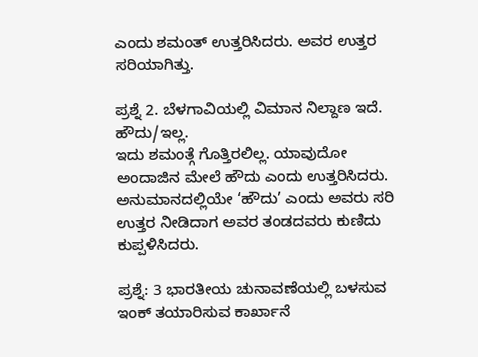ಎಂದು ಶಮಂತ್ ಉತ್ತರಿಸಿದರು. ಅವರ ಉತ್ತರ ಸರಿಯಾಗಿತ್ತು.

ಪ್ರಶ್ನೆ 2. ಬೆಳಗಾವಿಯಲ್ಲಿ ವಿಮಾನ ನಿಲ್ದಾಣ ಇದೆ. ಹೌದು/ಇಲ್ಲ.
ಇದು ಶಮಂತ್ಗೆ ಗೊತ್ತಿರಲಿಲ್ಲ. ಯಾವುದೋ ಅಂದಾಜಿನ ಮೇಲೆ ಹೌದು ಎಂದು ಉತ್ತರಿಸಿದರು. ಅನುಮಾನದಲ್ಲಿಯೇ ‘ಹೌದು’ ಎಂದು ಅವರು ಸರಿ ಉತ್ತರ ನೀಡಿದಾಗ ಅವರ ತಂಡದವರು ಕುಣಿದು ಕುಪ್ಪಳಿಸಿದರು.

ಪ್ರಶ್ನೆ: 3 ಭಾರತೀಯ ಚುನಾವಣೆಯಲ್ಲಿ ಬಳಸುವ ಇಂಕ್ ತಯಾರಿಸುವ ಕಾರ್ಖಾನೆ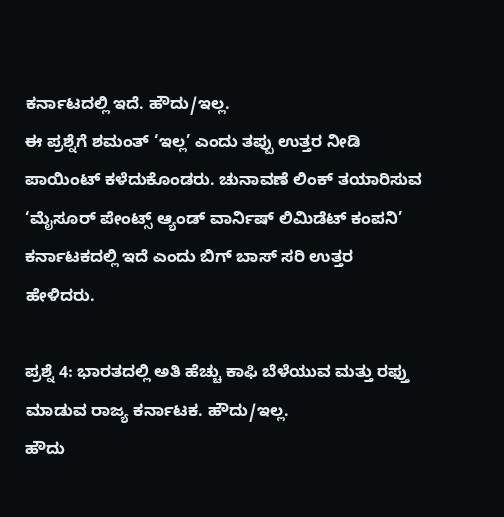ಕರ್ನಾಟದಲ್ಲಿ ಇದೆ. ಹೌದು/ಇಲ್ಲ.
ಈ ಪ್ರಶ್ನೆಗೆ ಶಮಂತ್ ‘ಇಲ್ಲ’ ಎಂದು ತಪ್ಪು ಉತ್ತರ ನೀಡಿ ಪಾಯಿಂಟ್ ಕಳೆದುಕೊಂಡರು. ಚುನಾವಣೆ ಲಿಂಕ್ ತಯಾರಿಸುವ ‘ಮೈಸೂರ್ ಪೇಂಟ್ಸ್ ಆ್ಯಂಡ್ ವಾರ್ನಿಷ್ ಲಿಮಿಡೆಟ್ ಕಂಪನಿ’ ಕರ್ನಾಟಕದಲ್ಲಿ ಇದೆ ಎಂದು ಬಿಗ್ ಬಾಸ್ ಸರಿ ಉತ್ತರ ಹೇಳಿದರು.

ಪ್ರಶ್ನೆ 4: ಭಾರತದಲ್ಲಿ ಅತಿ ಹೆಚ್ಚು ಕಾಫಿ ಬೆಳೆಯುವ ಮತ್ತು ರಫ್ತು ಮಾಡುವ ರಾಜ್ಯ ಕರ್ನಾಟಕ. ಹೌದು/ಇಲ್ಲ.
ಹೌದು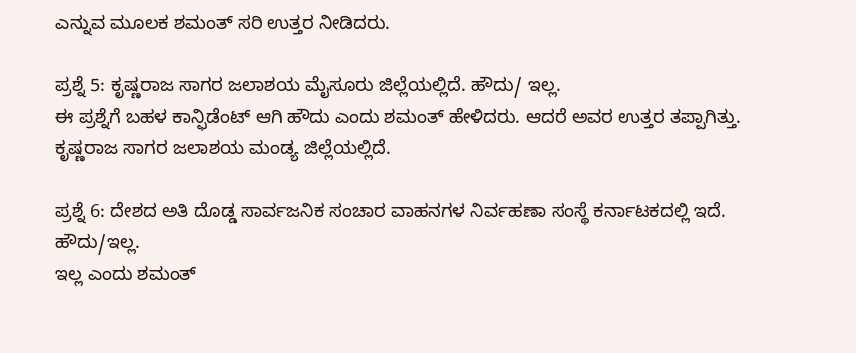ಎನ್ನುವ ಮೂಲಕ ಶಮಂತ್ ಸರಿ ಉತ್ತರ ನೀಡಿದರು.

ಪ್ರಶ್ನೆ 5: ಕೃಷ್ಣರಾಜ ಸಾಗರ ಜಲಾಶಯ ಮೈಸೂರು ಜಿಲ್ಲೆಯಲ್ಲಿದೆ. ಹೌದು/ ಇಲ್ಲ.
ಈ ಪ್ರಶ್ನೆಗೆ ಬಹಳ ಕಾನ್ಫಿಡೆಂಟ್ ಆಗಿ ಹೌದು ಎಂದು ಶಮಂತ್ ಹೇಳಿದರು. ಆದರೆ ಅವರ ಉತ್ತರ ತಪ್ಪಾಗಿತ್ತು. ಕೃಷ್ಣರಾಜ ಸಾಗರ ಜಲಾಶಯ ಮಂಡ್ಯ ಜಿಲ್ಲೆಯಲ್ಲಿದೆ.

ಪ್ರಶ್ನೆ 6: ದೇಶದ ಅತಿ ದೊಡ್ಡ ಸಾರ್ವಜನಿಕ ಸಂಚಾರ ವಾಹನಗಳ ನಿರ್ವಹಣಾ ಸಂಸ್ಥೆ ಕರ್ನಾಟಕದಲ್ಲಿ ಇದೆ. ಹೌದು/ಇಲ್ಲ.
ಇಲ್ಲ ಎಂದು ಶಮಂತ್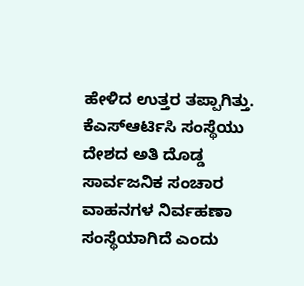ಹೇಳಿದ ಉತ್ತರ ತಪ್ಪಾಗಿತ್ತು. ಕೆಎಸ್ಆರ್ಟಿಸಿ ಸಂಸ್ಥೆಯು ದೇಶದ ಅತಿ ದೊಡ್ಡ ಸಾರ್ವಜನಿಕ ಸಂಚಾರ ವಾಹನಗಳ ನಿರ್ವಹಣಾ ಸಂಸ್ಥೆಯಾಗಿದೆ ಎಂದು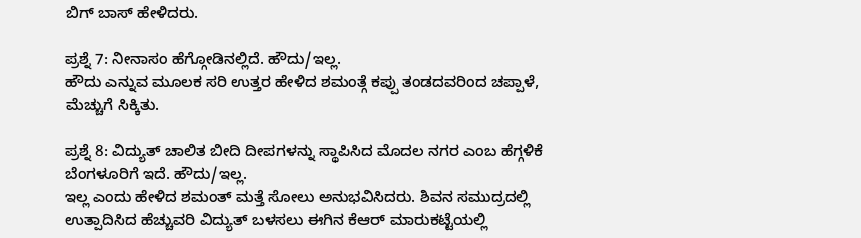ಬಿಗ್ ಬಾಸ್ ಹೇಳಿದರು.

ಪ್ರಶ್ನೆ 7: ನೀನಾಸಂ ಹೆಗ್ಗೋಡಿನಲ್ಲಿದೆ. ಹೌದು/ಇಲ್ಲ.
ಹೌದು ಎನ್ನುವ ಮೂಲಕ ಸರಿ ಉತ್ತರ ಹೇಳಿದ ಶಮಂತ್ಗೆ ಕಪ್ಪು ತಂಡದವರಿಂದ ಚಪ್ಪಾಳೆ, ಮೆಚ್ಚುಗೆ ಸಿಕ್ಕಿತು.

ಪ್ರಶ್ನೆ 8: ವಿದ್ಯುತ್ ಚಾಲಿತ ಬೀದಿ ದೀಪಗಳನ್ನು ಸ್ಥಾಪಿಸಿದ ಮೊದಲ ನಗರ ಎಂಬ ಹೆಗ್ಗಳಿಕೆ ಬೆಂಗಳೂರಿಗೆ ಇದೆ. ಹೌದು/ಇಲ್ಲ.
ಇಲ್ಲ ಎಂದು ಹೇಳಿದ ಶಮಂತ್ ಮತ್ತೆ ಸೋಲು ಅನುಭವಿಸಿದರು. ಶಿವನ ಸಮುದ್ರದಲ್ಲಿ ಉತ್ಪಾದಿಸಿದ ಹೆಚ್ಚುವರಿ ವಿದ್ಯುತ್ ಬಳಸಲು ಈಗಿನ ಕೆಆರ್ ಮಾರುಕಟ್ಟೆಯಲ್ಲಿ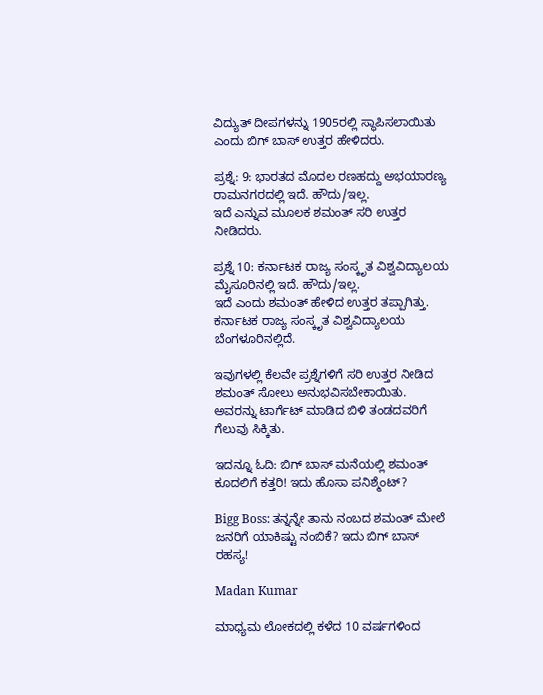ವಿದ್ಯುತ್ ದೀಪಗಳನ್ನು 1905ರಲ್ಲಿ ಸ್ಥಾಪಿಸಲಾಯಿತು ಎಂದು ಬಿಗ್ ಬಾಸ್ ಉತ್ತರ ಹೇಳಿದರು.

ಪ್ರಶ್ನೆ: 9: ಭಾರತದ ಮೊದಲ ರಣಹದ್ದು ಅಭಯಾರಣ್ಯ ರಾಮನಗರದಲ್ಲಿ ಇದೆ. ಹೌದು/ಇಲ್ಲ.
ಇದೆ ಎನ್ನುವ ಮೂಲಕ ಶಮಂತ್ ಸರಿ ಉತ್ತರ ನೀಡಿದರು.

ಪ್ರಶ್ನೆ 10: ಕರ್ನಾಟಕ ರಾಜ್ಯ ಸಂಸ್ಕೃತ ವಿಶ್ವವಿದ್ಯಾಲಯ ಮೈಸೂರಿನಲ್ಲಿ ಇದೆ. ಹೌದು/ಇಲ್ಲ.
ಇದೆ ಎಂದು ಶಮಂತ್ ಹೇಳಿದ ಉತ್ತರ ತಪ್ಪಾಗಿತ್ತು. ಕರ್ನಾಟಕ ರಾಜ್ಯ ಸಂಸ್ಕೃತ ವಿಶ್ವವಿದ್ಯಾಲಯ ಬೆಂಗಳೂರಿನಲ್ಲಿದೆ.

ಇವುಗಳಲ್ಲಿ ಕೆಲವೇ ಪ್ರಶ್ನೆಗಳಿಗೆ ಸರಿ ಉತ್ತರ ನೀಡಿದ ಶಮಂತ್ ಸೋಲು ಅನುಭವಿಸಬೇಕಾಯಿತು. ಅವರನ್ನು ಟಾರ್ಗೆಟ್ ಮಾಡಿದ ಬಿಳಿ ತಂಡದವರಿಗೆ ಗೆಲುವು ಸಿಕ್ಕಿತು.

ಇದನ್ನೂ ಓದಿ: ಬಿಗ್ ಬಾಸ್ ಮನೆಯಲ್ಲಿ ಶಮಂತ್ ಕೂದಲಿಗೆ ಕತ್ತರಿ! ಇದು ಹೊಸಾ ಪನಿಶ್ಮೆಂಟ್?

Bigg Boss: ತನ್ನನ್ನೇ ತಾನು ನಂಬದ ಶಮಂತ್ ಮೇಲೆ ಜನರಿಗೆ ಯಾಕಿಷ್ಟು ನಂಬಿಕೆ? ಇದು ಬಿಗ್ ಬಾಸ್ ರಹಸ್ಯ!

Madan Kumar

ಮಾಧ್ಯಮ ಲೋಕದಲ್ಲಿ ಕಳೆದ 10 ವರ್ಷಗಳಿಂದ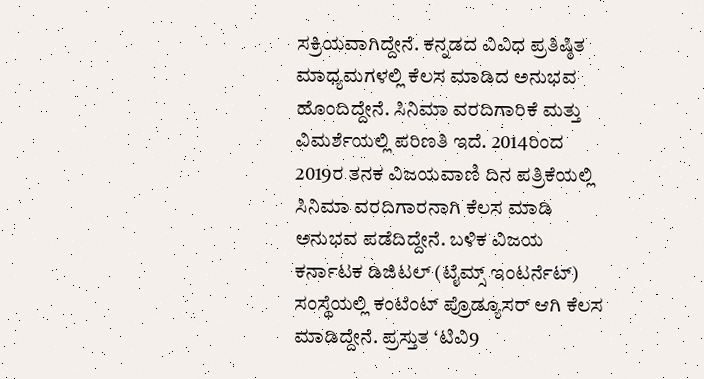ಸಕ್ರಿಯವಾಗಿದ್ದೇನೆ. ಕನ್ನಡದ ವಿವಿಧ ಪ್ರತಿಷ್ಠಿತ ಮಾಧ್ಯಮಗಳಲ್ಲಿ ಕೆಲಸ ಮಾಡಿದ ಅನುಭವ ಹೊಂದಿದ್ದೇನೆ. ಸಿನಿಮಾ ವರದಿಗಾರಿಕೆ ಮತ್ತು ವಿಮರ್ಶೆಯಲ್ಲಿ ಪರಿಣತಿ ಇದೆ. 2014ರಿಂದ 2019ರ ತನಕ ವಿಜಯವಾಣಿ ದಿನ ಪತ್ರಿಕೆಯಲ್ಲಿ ಸಿನಿಮಾ ವರದಿಗಾರನಾಗಿ ಕೆಲಸ ಮಾಡಿ ಅನುಭವ ಪಡೆದಿದ್ದೇನೆ. ಬಳಿಕ ವಿಜಯ ಕರ್ನಾಟಕ ಡಿಜಿಟಲ್ (ಟೈಮ್ಸ್ ಇಂಟರ್ನೆಟ್) ಸಂಸ್ಥೆಯಲ್ಲಿ ಕಂಟೆಂಟ್ ಪ್ರೊಡ್ಯೂಸರ್ ಆಗಿ ಕೆಲಸ ಮಾಡಿದ್ದೇನೆ. ಪ್ರಸ್ತುತ ‘ಟಿವಿ9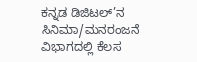ಕನ್ನಡ ಡಿಜಿಟಲ್’ನ ಸಿನಿಮಾ/ಮನರಂಜನೆ ವಿಭಾಗದಲ್ಲಿ ಕೆಲಸ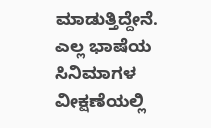ಮಾಡುತ್ತಿದ್ದೇನೆ. ಎಲ್ಲ ಭಾಷೆಯ ಸಿನಿಮಾಗಳ ವೀಕ್ಷಣೆಯಲ್ಲಿ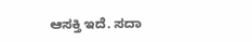ಆಸಕ್ತಿ ಇದೆ. ಸದಾ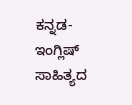ಕನ್ನಡ-ಇಂಗ್ಲಿಷ್ ಸಾಹಿತ್ಯದ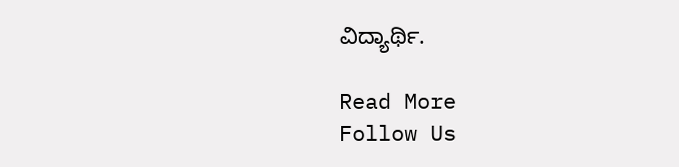ವಿದ್ಯಾರ್ಥಿ.

Read More
Follow Us